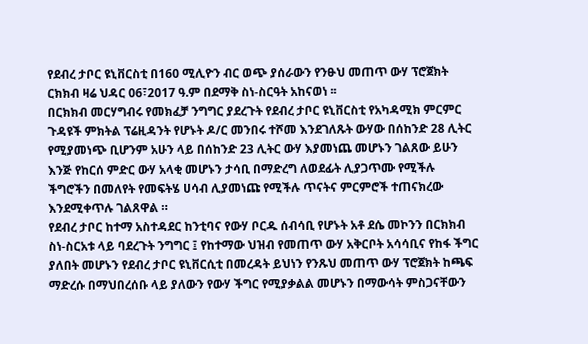የደብረ ታቦር ዩኒቨርስቲ በ160 ሚሊዮን ብር ወጭ ያሰራውን የንፁህ መጠጥ ውሃ ፕሮጀክት ርክክብ ዛሬ ህዳር 06፣2017 ዓ.ም በደማቅ ስነ-ስርዓት አከናወነ ፡፡
በርክክብ መርሃግብሩ የመክፈቻ ንግግር ያደረጉት የደብረ ታቦር ዩኒቨርስቲ የአካዳሚክ ምርምር ጉዳዩች ምክትል ፕሬዚዳንት የሆኑት ዶ/ር መንበሩ ተሾመ እንደገለጹት ውሃው በሰከንድ 28 ሊትር የሚያመነጭ ቢሆንም አሁን ላይ በሰከንድ 23 ሊትር ውሃ እያመነጨ መሆኑን ገልጸው ይሁን እንጅ የከርሰ ምድር ውሃ አላቂ መሆኑን ታሳቢ በማድረግ ለወደፊት ሊያጋጥሙ የሚችሉ ችግሮችን በመለየት የመፍትሄ ሀሳብ ሊያመነጩ የሚችሉ ጥናትና ምርምሮች ተጠናክረው እንደሚቀጥሉ ገልጸዋል ።
የደብረ ታቦር ከተማ አስተዳደር ከንቲባና የውሃ ቦርዱ ሰብሳቢ የሆኑት አቶ ደሴ መኮንን በርክክብ ስነ-ስርአቱ ላይ ባደረጉት ንግግር ፤ የከተማው ህዝብ የመጠጥ ውሃ አቅርቦት አሳሳቢና የከፋ ችግር ያለበት መሆኑን የደብረ ታቦር ዩኒቨርሲቲ በመረዳት ይህነን የንጹህ መጠጥ ውሃ ፕሮጀክት ከጫፍ ማድረሱ በማህበረሰቡ ላይ ያለውን የውሃ ችግር የሚያቃልል መሆኑን በማውሳት ምስጋናቸውን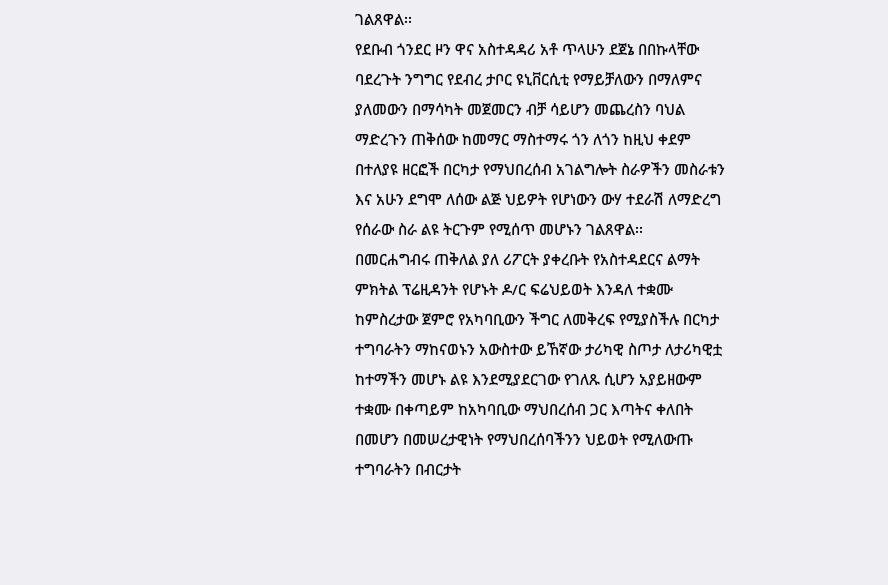ገልጸዋል፡፡
የደቡብ ጎንደር ዞን ዋና አስተዳዳሪ አቶ ጥላሁን ደጀኔ በበኩላቸው ባደረጉት ንግግር የደብረ ታቦር ዩኒቨርሲቲ የማይቻለውን በማለምና ያለመውን በማሳካት መጀመርን ብቻ ሳይሆን መጨረስን ባህል ማድረጉን ጠቅሰው ከመማር ማስተማሩ ጎን ለጎን ከዚህ ቀደም በተለያዩ ዘርፎች በርካታ የማህበረሰብ አገልግሎት ስራዎችን መስራቱን እና አሁን ደግሞ ለሰው ልጅ ህይዎት የሆነውን ውሃ ተደራሽ ለማድረግ የሰራው ስራ ልዩ ትርጉም የሚሰጥ መሆኑን ገልጸዋል፡፡
በመርሐግብሩ ጠቅለል ያለ ሪፖርት ያቀረቡት የአስተዳደርና ልማት ምክትል ፕሬዚዳንት የሆኑት ዶ/ር ፍሬህይወት እንዳለ ተቋሙ ከምስረታው ጀምሮ የአካባቢውን ችግር ለመቅረፍ የሚያስችሉ በርካታ ተግባራትን ማከናወኑን አውስተው ይኸኛው ታሪካዊ ስጦታ ለታሪካዊቷ ከተማችን መሆኑ ልዩ እንደሚያደርገው የገለጹ ሲሆን አያይዘውም ተቋሙ በቀጣይም ከአካባቢው ማህበረሰብ ጋር እጣትና ቀለበት በመሆን በመሠረታዊነት የማህበረሰባችንን ህይወት የሚለውጡ ተግባራትን በብርታት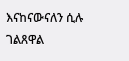እናከናውናለን ሲሉ ገልጸዋል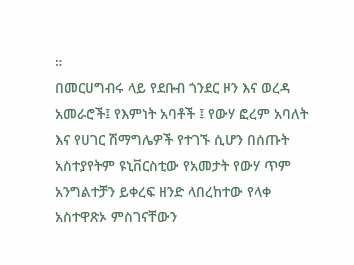።
በመርሀግብሩ ላይ የደቡብ ጎንደር ዞን እና ወረዳ አመራሮች፤ የእምነት አባቶች ፤ የውሃ ፎረም አባለት እና የሀገር ሽማግሌዎች የተገኙ ሲሆን በሰጡት አስተያየትም ዩኒቨርስቲው የአመታት የውሃ ጥም አንግልተቻን ይቀረፍ ዘንድ ላበረከተው የላቀ አስተዋጽኦ ምስገናቸውን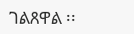ገልጸዋል ፡፡